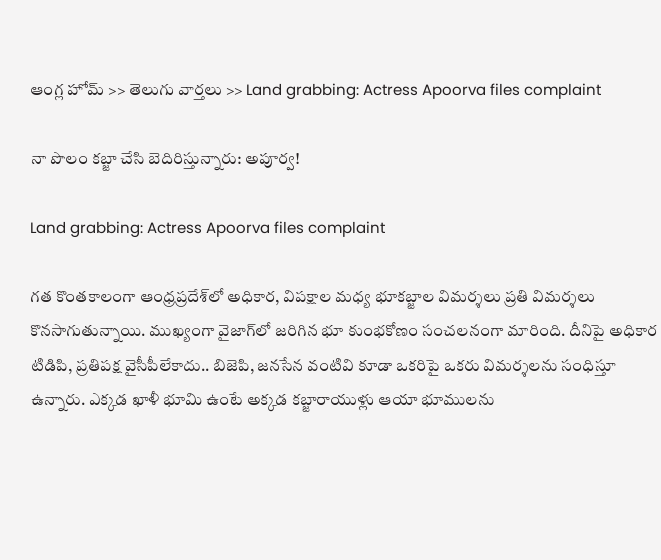ఆంగ్ల హోమ్ >> తెలుగు వార్తలు >> Land grabbing: Actress Apoorva files complaint

నా పొలం కబ్జా చేసి బెదిరిస్తున్నారు: అపూర్వ!

Land grabbing: Actress Apoorva files complaint

గత కొంతకాలంగా ఆంధ్రప్రదేశ్‌లో అధికార, విపక్షాల మధ్య భూకబ్జాల విమర్శలు ప్రతి విమర్శలు కొనసాగుతున్నాయి. ముఖ్యంగా వైజాగ్‌లో జరిగిన భూ కుంభకోణం సంచలనంగా మారింది. దీనిపై అధికార టిడిపి, ప్రతిపక్ష వైసీపీలేకాదు.. బిజెపి, జనసేన వంటివి కూడా ఒకరిపై ఒకరు విమర్శలను సంధిస్తూ ఉన్నారు. ఎక్కడ ఖాళీ భూమి ఉంటే అక్కడ కబ్జారాయుళ్లు ఆయా భూములను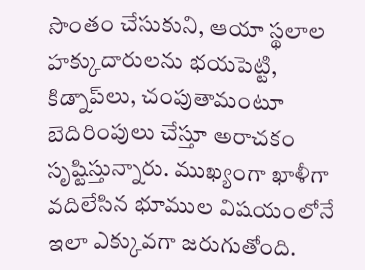సొంతం చేసుకుని, ఆయా స్థలాల హక్కుదారులను భయపెట్టి, కిడ్నాప్‌లు, చంపుతామంటూ బెదిరింపులు చేస్తూ అరాచకం సృష్టిస్తున్నారు. ముఖ్యంగా ఖాళీగా వదిలేసిన భూముల విషయంలోనే ఇలా ఎక్కువగా జరుగుతోంది.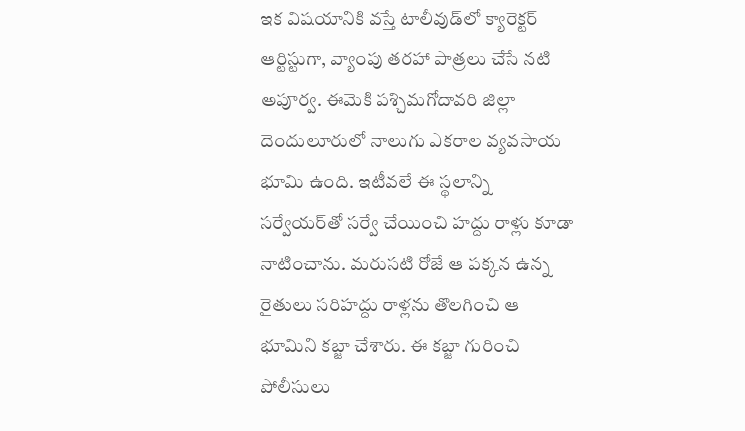ఇక విషయానికి వస్తే టాలీవుడ్‌లో క్యారెక్టర్‌ ఆర్టిస్టుగా, వ్యాంపు తరహా పాత్రలు చేసే నటి అపూర్వ. ఈమెకి పశ్చిమగోదావరి జిల్లా దెందులూరులో నాలుగు ఎకరాల వ్యవసాయ భూమి ఉంది. ఇటీవలే ఈ స్థలాన్ని సర్వేయర్‌తో సర్వే చేయించి హద్దు రాళ్లు కూడా నాటించాను. మరుసటి రోజే ఆ పక్కన ఉన్న రైతులు సరిహద్దు రాళ్లను తొలగించి ఆ భూమిని కబ్జా చేశారు. ఈ కబ్జా గురించి పోలీసులు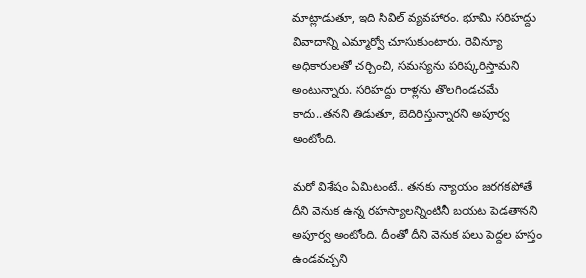మాట్లాడుతూ, ఇది సివిల్‌ వ్యవహారం. భూమి సరిహద్దు వివాదాన్ని ఎమ్మార్వో చూసుకుంటారు. రెవిన్యూ అధికారులతో చర్చించి, సమస్యను పరిష్కరిస్తామని అంటున్నారు. సరిహద్దు రాళ్లను తొలగిండచమే కాదు..తనని తిడుతూ, బెదిరిస్తున్నారని అపూర్వ అంటోంది.

మరో విశేషం ఏమిటంటే.. తనకు న్యాయం జరగకపోతే దీని వెనుక ఉన్న రహస్యాలన్నింటినీ బయట పెడతానని అపూర్వ అంటోంది. దీంతో దీని వెనుక పలు పెద్దల హస్తం ఉండవచ్చని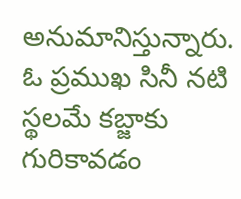అనుమానిస్తున్నారు. ఓ ప్రముఖ సినీ నటి స్థలమే కబ్జాకు గురికావడం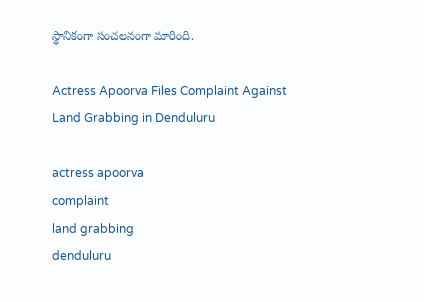స్థానికంగా సంచలనంగా మారింది.

Actress Apoorva Files Complaint Against Land Grabbing in Denduluru

actress apoorva
complaint
land grabbing
denduluru